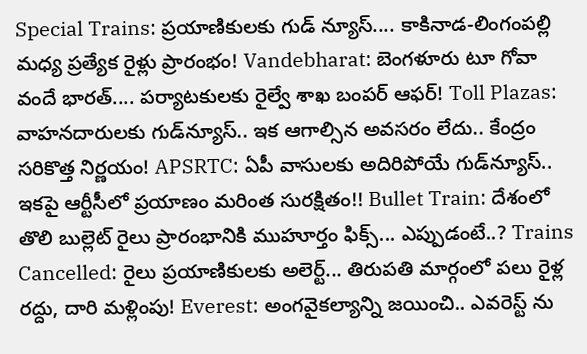Special Trains: ప్రయాణికులకు గుడ్ న్యూస్.... కాకినాడ-లింగంపల్లి మధ్య ప్రత్యేక రైళ్లు ప్రారంభం! Vandebharat: బెంగళూరు టూ గోవా వందే భారత్.... పర్యాటకులకు రైల్వే శాఖ బంపర్ ఆఫర్! Toll Plazas: వాహనదారులకు గుడ్‌న్యూస్‌.. ఇక ఆగాల్సిన అవసరం లేదు.. కేంద్రం సరికొత్త నిర్ణయం! APSRTC: ఏపీ వాసులకు అదిరిపోయే గుడ్‌న్యూస్.. ఇకపై ఆర్టీసీలో ప్రయాణం మరింత సురక్షితం!! Bullet Train: దేశంలో తొలి బుల్లెట్ రైలు ప్రారంభానికి ముహూర్తం ఫిక్స్... ఎప్పుడంటే..? Trains Cancelled: రైలు ప్రయాణికులకు అలెర్ట్... తిరుపతి మార్గంలో పలు రైళ్ల రద్దు, దారి మళ్లింపు! Everest: అంగవైకల్యాన్ని జయించి.. ఎవరెస్ట్ ను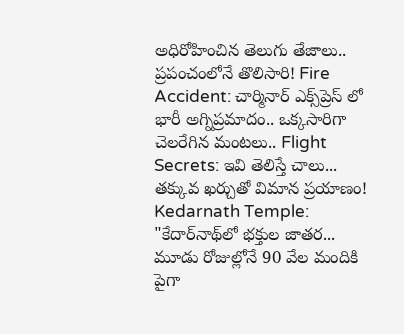అధిరోహించిన తెలుగు తేజాలు.. ప్రపంచంలోనే తొలిసారి! Fire Accident: చార్మినార్ ఎక్స్‌ప్రెస్‌ లో భారీ అగ్నిప్రమాదం.. ఒక్కసారిగా చెలరేగిన మంటలు.. Flight Secrets: ఇవి తెలిస్తే చాలు... తక్కువ ఖర్చుతో విమాన ప్రయాణం! Kedarnath Temple: "కేదార్‌నాథ్‌లో భక్తుల జాతర... మూడు రోజుల్లోనే 90 వేల మందికి పైగా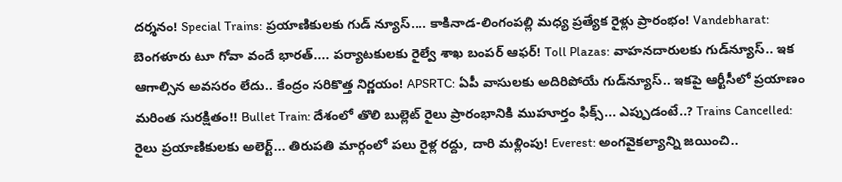దర్శనం! Special Trains: ప్రయాణికులకు గుడ్ న్యూస్.... కాకినాడ-లింగంపల్లి మధ్య ప్రత్యేక రైళ్లు ప్రారంభం! Vandebharat: బెంగళూరు టూ గోవా వందే భారత్.... పర్యాటకులకు రైల్వే శాఖ బంపర్ ఆఫర్! Toll Plazas: వాహనదారులకు గుడ్‌న్యూస్‌.. ఇక ఆగాల్సిన అవసరం లేదు.. కేంద్రం సరికొత్త నిర్ణయం! APSRTC: ఏపీ వాసులకు అదిరిపోయే గుడ్‌న్యూస్.. ఇకపై ఆర్టీసీలో ప్రయాణం మరింత సురక్షితం!! Bullet Train: దేశంలో తొలి బుల్లెట్ రైలు ప్రారంభానికి ముహూర్తం ఫిక్స్... ఎప్పుడంటే..? Trains Cancelled: రైలు ప్రయాణికులకు అలెర్ట్... తిరుపతి మార్గంలో పలు రైళ్ల రద్దు, దారి మళ్లింపు! Everest: అంగవైకల్యాన్ని జయించి..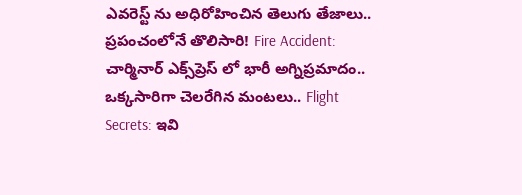ఎవరెస్ట్ ను అధిరోహించిన తెలుగు తేజాలు.. ప్రపంచంలోనే తొలిసారి! Fire Accident: చార్మినార్ ఎక్స్‌ప్రెస్‌ లో భారీ అగ్నిప్రమాదం.. ఒక్కసారిగా చెలరేగిన మంటలు.. Flight Secrets: ఇవి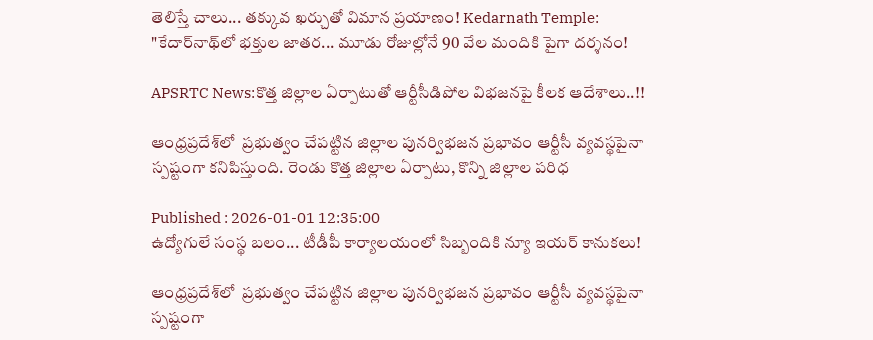తెలిస్తే చాలు... తక్కువ ఖర్చుతో విమాన ప్రయాణం! Kedarnath Temple: "కేదార్‌నాథ్‌లో భక్తుల జాతర... మూడు రోజుల్లోనే 90 వేల మందికి పైగా దర్శనం!

APSRTC News:కొత్త జిల్లాల ఏర్పాటుతో ఆర్టీసీడిపోల విభజనపై కీలక ఆదేశాలు..!!

ఆంధ్రప్రదేశ్‌లో  ప్రభుత్వం చేపట్టిన జిల్లాల పునర్విభజన ప్రభావం ఆర్టీసీ వ్యవస్థపైనా స్పష్టంగా కనిపిస్తుంది. రెండు కొత్త జిల్లాల ఏర్పాటు, కొన్ని జిల్లాల పరిధ

Published : 2026-01-01 12:35:00
ఉద్యోగులే సంస్థ బలం... టీడీపీ కార్యాలయంలో సిబ్బందికి న్యూ ఇయర్ కానుకలు!

ఆంధ్రప్రదేశ్‌లో  ప్రభుత్వం చేపట్టిన జిల్లాల పునర్విభజన ప్రభావం ఆర్టీసీ వ్యవస్థపైనా స్పష్టంగా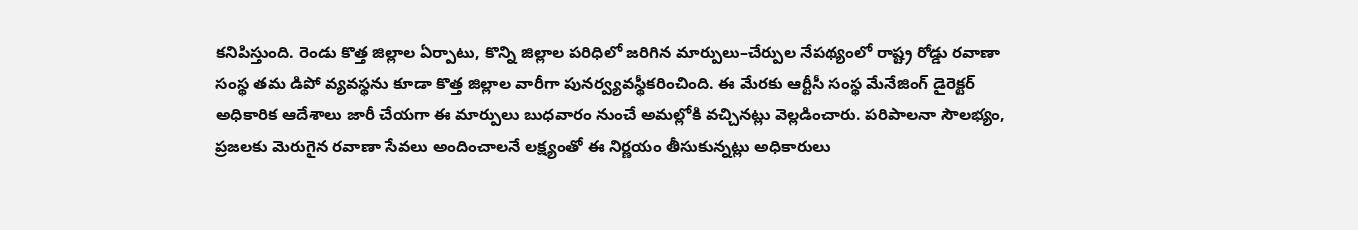కనిపిస్తుంది. రెండు కొత్త జిల్లాల ఏర్పాటు, కొన్ని జిల్లాల పరిధిలో జరిగిన మార్పులు–చేర్పుల నేపథ్యంలో రాష్ట్ర రోడ్డు రవాణా సంస్థ తమ డిపో వ్యవస్థను కూడా కొత్త జిల్లాల వారీగా పునర్వ్యవస్థీకరించింది. ఈ మేరకు ఆర్టీసీ సంస్థ మేనేజింగ్ డైరెక్టర్ అధికారిక ఆదేశాలు జారీ చేయగా ఈ మార్పులు బుధవారం నుంచే అమల్లోకి వచ్చినట్లు వెల్లడించారు. పరిపాలనా సౌలభ్యం, ప్రజలకు మెరుగైన రవాణా సేవలు అందించాలనే లక్ష్యంతో ఈ నిర్ణయం తీసుకున్నట్లు అధికారులు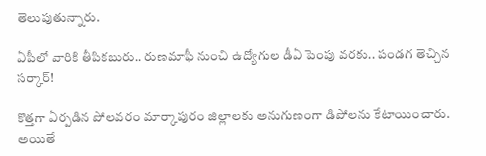తెలుపుతున్నారు.

ఏపీలో వారికి తీపికబురు.. రుణమాఫీ నుంచి ఉద్యోగుల డీఏ పెంపు వరకు.. పండగ తెచ్చిన సర్కార్!

కొత్తగా ఏర్పడిన పోలవరం మార్కాపురం జిల్లాలకు అనుగుణంగా డిపోలను కేటాయించారు. అయితే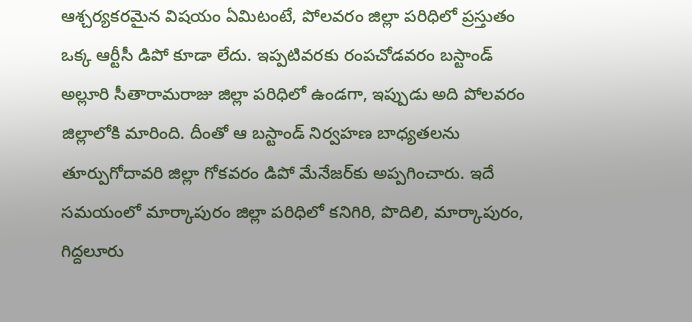ఆశ్చర్యకరమైన విషయం ఏమిటంటే, పోలవరం జిల్లా పరిధిలో ప్రస్తుతం ఒక్క ఆర్టీసీ డిపో కూడా లేదు. ఇప్పటివరకు రంపచోడవరం బస్టాండ్ అల్లూరి సీతారామరాజు జిల్లా పరిధిలో ఉండగా, ఇప్పుడు అది పోలవరం జిల్లాలోకి మారింది. దీంతో ఆ బస్టాండ్ నిర్వహణ బాధ్యతలను తూర్పుగోదావరి జిల్లా గోకవరం డిపో మేనేజర్‌కు అప్పగించారు. ఇదే సమయంలో మార్కాపురం జిల్లా పరిధిలో కనిగిరి, పొదిలి, మార్కాపురం, గిద్దలూరు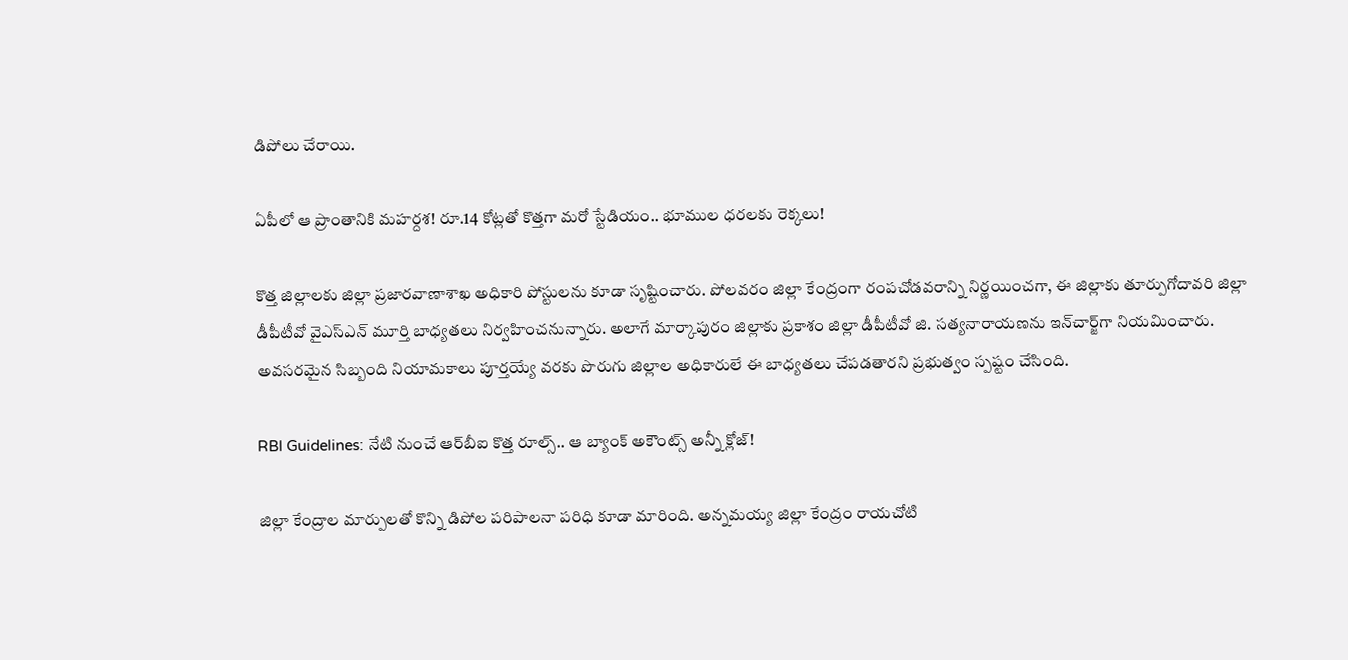డిపోలు చేరాయి.

ఏపీలో ఆ ప్రాంతానికి మహర్దశ! రూ.14 కోట్లతో కొత్తగా మరో స్టేడియం.. భూముల ధరలకు రెక్కలు!

కొత్త జిల్లాలకు జిల్లా ప్రజారవాణాశాఖ అధికారి పోస్టులను కూడా సృష్టించారు. పోలవరం జిల్లా కేంద్రంగా రంపచోడవరాన్ని నిర్ణయించగా, ఈ జిల్లాకు తూర్పుగోదావరి జిల్లా డీపీటీవో వైఎస్‌ఎన్ మూర్తి బాధ్యతలు నిర్వహించనున్నారు. అలాగే మార్కాపురం జిల్లాకు ప్రకాశం జిల్లా డీపీటీవో జి. సత్యనారాయణను ఇన్‌చార్జ్‌గా నియమించారు. అవసరమైన సిబ్బంది నియామకాలు పూర్తయ్యే వరకు పొరుగు జిల్లాల అధికారులే ఈ బాధ్యతలు చేపడతారని ప్రభుత్వం స్పష్టం చేసింది.

RBI Guidelines: నేటి నుంచే ఆర్‌బీఐ కొత్త రూల్స్.. ఆ బ్యాంక్ అకౌంట్స్ అన్నీ క్లోజ్!

జిల్లా కేంద్రాల మార్పులతో కొన్ని డిపోల పరిపాలనా పరిధి కూడా మారింది. అన్నమయ్య జిల్లా కేంద్రం రాయచోటి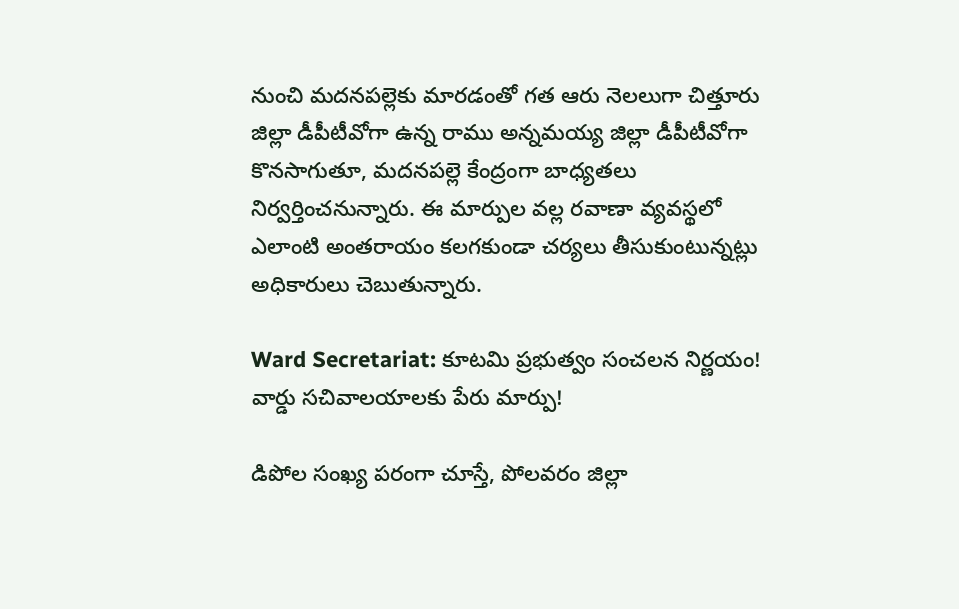నుంచి మదనపల్లెకు మారడంతో గత ఆరు నెలలుగా చిత్తూరు జిల్లా డీపీటీవోగా ఉన్న రాము అన్నమయ్య జిల్లా డీపీటీవోగా కొనసాగుతూ, మదనపల్లె కేంద్రంగా బాధ్యతలు నిర్వర్తించనున్నారు. ఈ మార్పుల వల్ల రవాణా వ్యవస్థలో ఎలాంటి అంతరాయం కలగకుండా చర్యలు తీసుకుంటున్నట్లు అధికారులు చెబుతున్నారు.

Ward Secretariat: కూటమి ప్రభుత్వం సంచలన నిర్ణయం! వార్డు సచివాలయాలకు పేరు మార్పు!

డిపోల సంఖ్య పరంగా చూస్తే, పోలవరం జిల్లా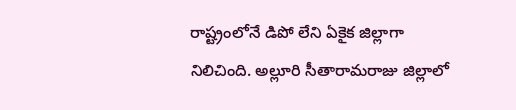రాష్ట్రంలోనే డిపో లేని ఏకైక జిల్లాగా నిలిచింది. అల్లూరి సీతారామరాజు జిల్లాలో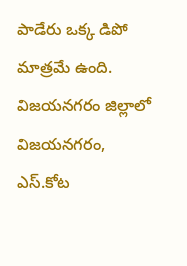పాడేరు ఒక్క డిపో మాత్రమే ఉంది. విజయనగరం జిల్లాలో విజయనగరం, ఎస్.కోట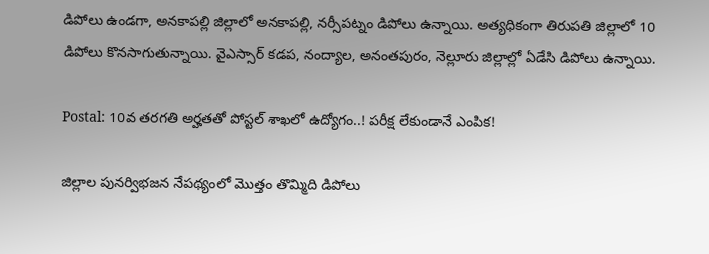డిపోలు ఉండగా, అనకాపల్లి జిల్లాలో అనకాపల్లి, నర్సీపట్నం డిపోలు ఉన్నాయి. అత్యధికంగా తిరుపతి జిల్లాలో 10 డిపోలు కొనసాగుతున్నాయి. వైఎస్సార్ కడప, నంద్యాల, అనంతపురం, నెల్లూరు జిల్లాల్లో ఏడేసి డిపోలు ఉన్నాయి.

Postal: 10వ తరగతి అర్హతతో పోస్టల్ శాఖలో ఉద్యోగం..! పరీక్ష లేకుండానే ఎంపిక!

జిల్లాల పునర్విభజన నేపథ్యంలో మొత్తం తొమ్మిది డిపోలు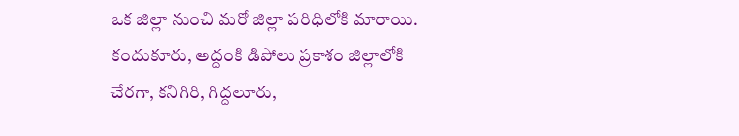ఒక జిల్లా నుంచి మరో జిల్లా పరిధిలోకి మారాయి. కందుకూరు, అద్దంకి డిపోలు ప్రకాశం జిల్లాలోకి చేరగా, కనిగిరి, గిద్దలూరు,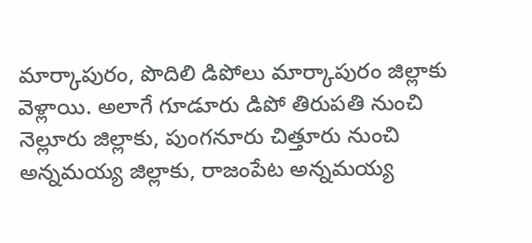మార్కాపురం, పొదిలి డిపోలు మార్కాపురం జిల్లాకు వెళ్లాయి. అలాగే గూడూరు డిపో తిరుపతి నుంచి నెల్లూరు జిల్లాకు, పుంగనూరు చిత్తూరు నుంచి అన్నమయ్య జిల్లాకు, రాజంపేట అన్నమయ్య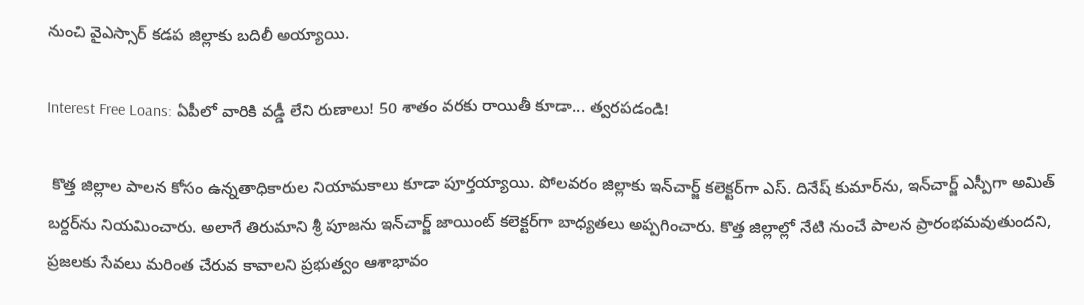నుంచి వైఎస్సార్ కడప జిల్లాకు బదిలీ అయ్యాయి.

Interest Free Loans: ఏపీలో వారికి వడ్డీ లేని రుణాలు! 50 శాతం వరకు రాయితీ కూడా... త్వరపడండి!

 కొత్త జిల్లాల పాలన కోసం ఉన్నతాధికారుల నియామకాలు కూడా పూర్తయ్యాయి. పోలవరం జిల్లాకు ఇన్‌చార్జ్ కలెక్టర్‌గా ఎస్. దినేష్ కుమార్‌ను, ఇన్‌చార్జ్ ఎస్పీగా అమిత్ బర్దర్‌ను నియమించారు. అలాగే తిరుమాని శ్రీ పూజను ఇన్‌చార్జ్ జాయింట్ కలెక్టర్‌గా బాధ్యతలు అప్పగించారు. కొత్త జిల్లాల్లో నేటి నుంచే పాలన ప్రారంభమవుతుందని, ప్రజలకు సేవలు మరింత చేరువ కావాలని ప్రభుత్వం ఆశాభావం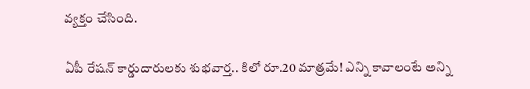వ్యక్తం చేసింది.

ఏపీ రేషన్ కార్డుదారులకు శుభవార్త.. కిలో రూ.20 మాత్రమే! ఎన్ని కావాలంటే అన్ని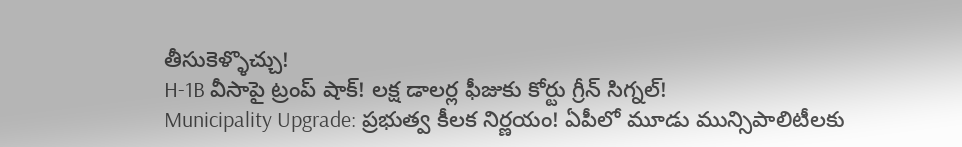తీసుకెళ్ళొచ్చు!
H-1B వీసాపై ట్రంప్ షాక్! లక్ష డాలర్ల ఫీజుకు కోర్టు గ్రీన్ సిగ్నల్!
Municipality Upgrade: ప్రభుత్వ కీలక నిర్ణయం! ఏపీలో మూడు మున్సిపాలిటీలకు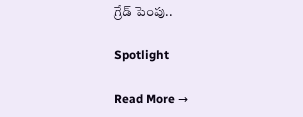గ్రేడ్ పెంపు..

Spotlight

Read More →